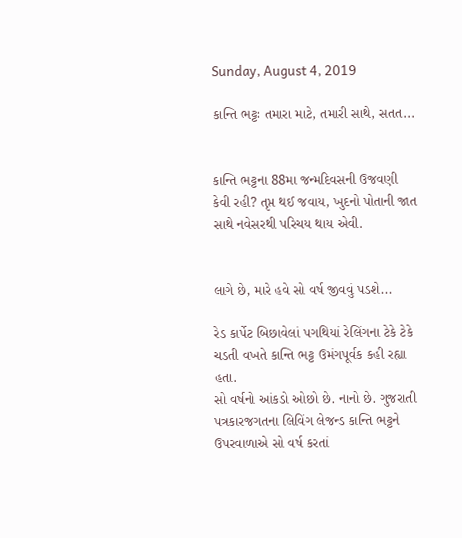Sunday, August 4, 2019

કાન્તિ ભટ્ટઃ તમારા માટે, તમારી સાથે, સતત...


કાન્તિ ભટ્ટના 88મા જન્મદિવસની ઉજવણી કેવી રહી? તૃપ્ત થઈ જવાય, ખુદનો પોતાની જાત સાથે નવેસરથી પરિચય થાય એવી.


લાગે છે, મારે હવે સો વર્ષ જીવવું પડશે...

રેડ કાર્પેટ બિછાવેલાં પગથિયાં રેલિંગના ટેકે ટેકે ચડતી વખતે કાન્તિ ભટ્ટ ઉમંગપૂર્વક કહી રહ્યા હતા.
સો વર્ષનો આંકડો ઓછો છે. નાનો છે. ગુજરાતી પત્રકારજગતના લિવિંગ લેજન્ડ કાન્તિ ભટ્ટને ઉપરવાળાએ સો વર્ષ કરતાં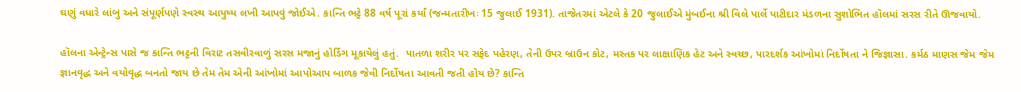ઘણું વધારે લાંબુ અને સંપૂર્ણપણે સ્વસ્થ આયુષ્ય લખી આપવું જોઈએ. કાન્તિ ભટ્ટે 88 વર્ષ પૂરાં કર્યાં (જન્મતારીખઃ 15 જુલાઈ 1931). તાજેતરમાં એટલે કે 20 જુલાઈએ મુંબઈના શ્રી વિલે પાર્લે પાટીદાર મંડળના સુશોભિત હૉલમાં સરસ રીતે ઊજવાયો.

હૉલના એન્ટ્રેન્સ પાસે જ કાન્તિ ભટ્ટની વિરાટ તસવીરવાળું સરસ મજાનું હોર્ડિંગ મૂકાયેલું હતું.  પાતળા શરીર પર સફેદ પહેરણ, તેની ઉપર બ્રાઉન કોટ, મસ્તક પર લાક્ષાણિક હેટ અને સ્વચ્છ, પારદર્શક આંખોમાં નિર્દોષતા ને જિજ્ઞાસા. કર્મઠ માણસ જેમ જેમ જ્ઞાનવૃદ્ધ અને વયોવૃદ્ધ બનતો જાય છે તેમ તેમ એની આંખોમાં આપોઆપ બાળક જેવી નિર્દોષતા આવતી જતી હોય છે? કાન્તિ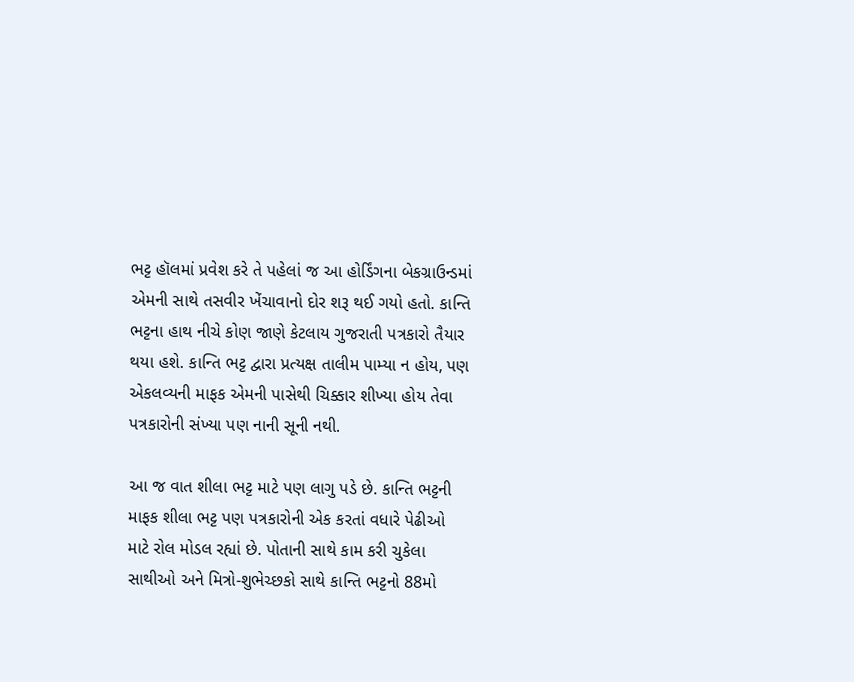ભટ્ટ હૉલમાં પ્રવેશ કરે તે પહેલાં જ આ હોર્ડિંગના બેકગ્રાઉન્ડમાં એમની સાથે તસવીર ખેંચાવાનો દોર શરૂ થઈ ગયો હતો. કાન્તિ ભટ્ટના હાથ નીચે કોણ જાણે કેટલાય ગુજરાતી પત્રકારો તૈયાર થયા હશે. કાન્તિ ભટ્ટ દ્વારા પ્રત્યક્ષ તાલીમ પામ્યા ન હોય, પણ એકલવ્યની માફક એમની પાસેથી ચિક્કાર શીખ્યા હોય તેવા પત્રકારોની સંખ્યા પણ નાની સૂની નથી.

આ જ વાત શીલા ભટ્ટ માટે પણ લાગુ પડે છે. કાન્તિ ભટ્ટની માફક શીલા ભટ્ટ પણ પત્રકારોની એક કરતાં વધારે પેઢીઓ માટે રોલ મોડલ રહ્યાં છે. પોતાની સાથે કામ કરી ચુકેલા સાથીઓ અને મિત્રો-શુભેચ્છકો સાથે કાન્તિ ભટ્ટનો 88મો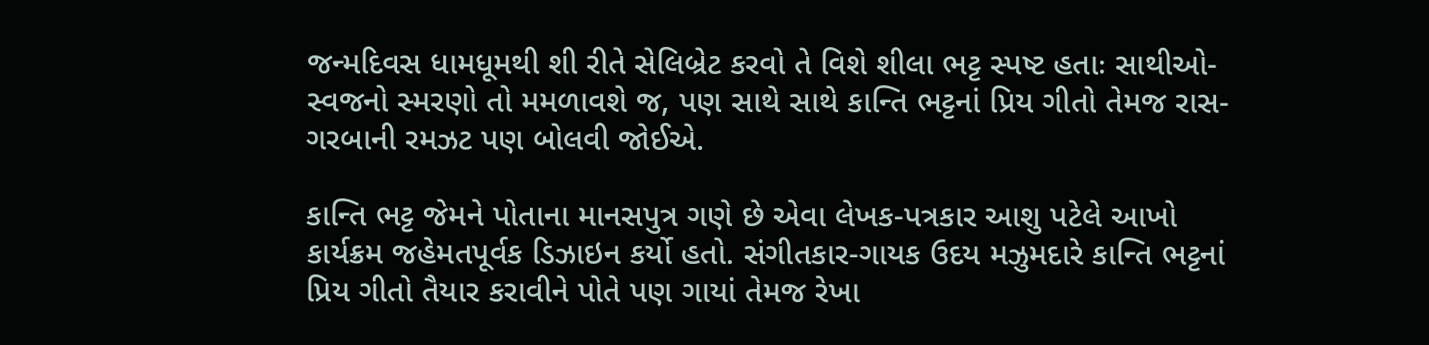જન્મદિવસ ધામધૂમથી શી રીતે સેલિબ્રેટ કરવો તે વિશે શીલા ભટ્ટ સ્પષ્ટ હતાઃ સાથીઓ-સ્વજનો સ્મરણો તો મમળાવશે જ, પણ સાથે સાથે કાન્તિ ભટ્ટનાં પ્રિય ગીતો તેમજ રાસ-ગરબાની રમઝટ પણ બોલવી જોઈએ.

કાન્તિ ભટ્ટ જેમને પોતાના માનસપુત્ર ગણે છે એવા લેખક-પત્રકાર આશુ પટેલે આખો કાર્યક્રમ જહેમતપૂર્વક ડિઝાઇન કર્યો હતો. સંગીતકાર-ગાયક ઉદય મઝુમદારે કાન્તિ ભટ્ટનાં પ્રિય ગીતો તૈયાર કરાવીને પોતે પણ ગાયાં તેમજ રેખા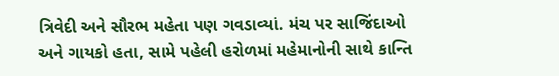ત્રિવેદી અને સૌરભ મહેતા પણ ગવડાવ્યાં. મંચ પર સાજિંદાઓ અને ગાયકો હતા, સામે પહેલી હરોળમાં મહેમાનોની સાથે કાન્તિ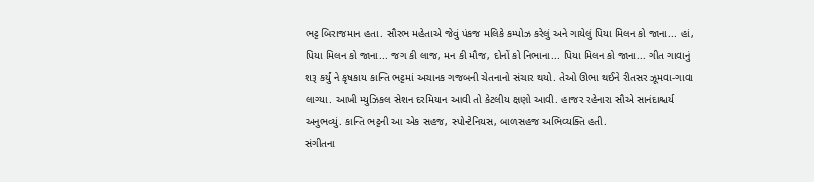ભટ્ટ બિરાજમાન હતા. સૌરભ મહેતાએ જેવું પંકજ મલિકે કમ્પોઝ કરેલું અને ગાયેલું પિયા મિલન કો જાના... હાં, પિયા મિલન કો જાના... જગ કી લાજ, મન કી મૌજ, દોનોં કો નિભાના... પિયા મિલન કો જાના... ગીત ગાવાનું શરૂ કર્યું ને કૃષકાય કાન્તિ ભટ્ટમાં અચાનક ગજબની ચેતનાનો સંચાર થયો. તેઓ ઊભા થઈને રીતસર ઝૂમવા-ગાવા લાગ્યા. આખી મ્યુઝિકલ સેશન દરમિયાન આવી તો કેટલીય ક્ષણો આવી. હાજર રહેનારા સૌએ સાનંદાશ્ચર્ય અનુભવ્યું. કાન્તિ ભટ્ટની આ એક સહજ, સ્પોન્ટેનિયસ, બાળસહજ અભિવ્યક્તિ હતી.
સંગીતના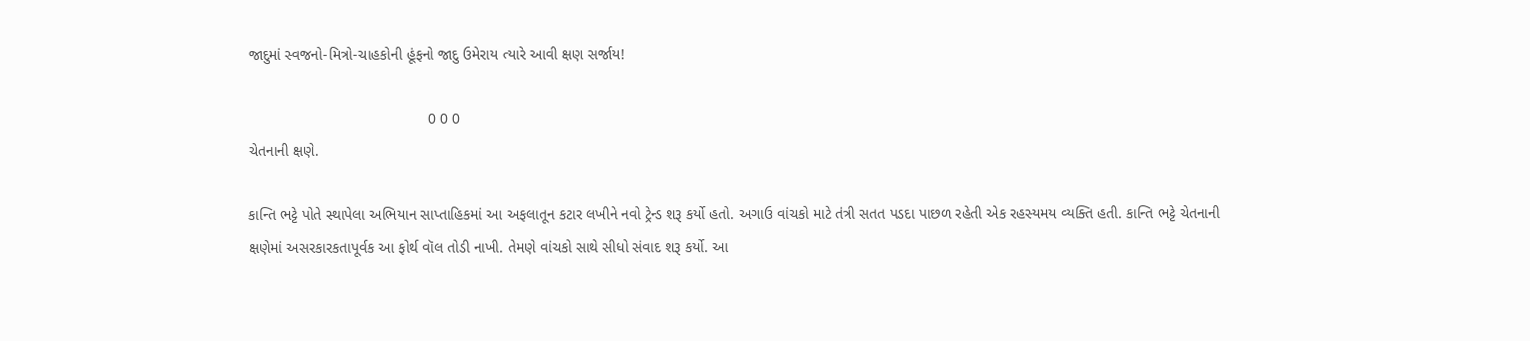જાદુમાં સ્વજનો-મિત્રો-ચાહકોની હૂંફનો જાદુ ઉમેરાય ત્યારે આવી ક્ષણ સર્જાય!

                                           0 0 0
ચેતનાની ક્ષણે.

કાન્તિ ભટ્ટે પોતે સ્થાપેલા અભિયાન સાપ્તાહિકમાં આ અફલાતૂન કટાર લખીને નવો ટ્રેન્ડ શરૂ કર્યો હતો. અગાઉ વાંચકો માટે તંત્રી સતત પડદા પાછળ રહેતી એક રહસ્યમય વ્યક્તિ હતી. કાન્તિ ભટ્ટે ચેતનાની ક્ષણેમાં અસરકારકતાપૂર્વક આ ફોર્થ વૉલ તોડી નાખી. તેમણે વાંચકો સાથે સીધો સંવાદ શરૂ કર્યો. આ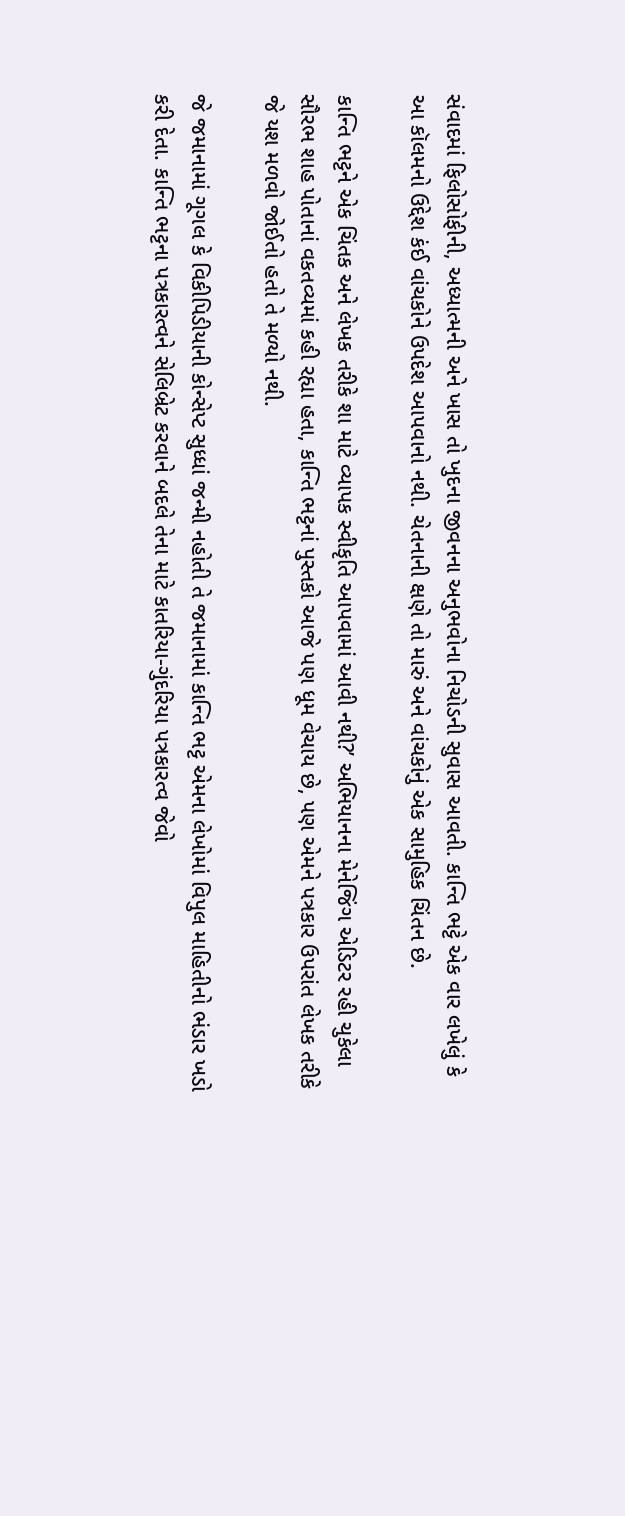સંવાદમાં ફિલોસોફીની, અધ્યાત્મની અને ખાસ તો ખુદના જીવનના અનુભવોના નિચોડની સુવાસ આવતી. કાન્તિ ભટ્ટે એક વાર લખેલું કે આ કૉલમનો ઉદ્દેશ કંઈ વાંચકોને ઉપદેશ આપવાનો નથી. ચેતનાની ક્ષણે તો મારું અને વાંચકોનું એક સામુહિક ચિંતન છે.

કાન્તિ ભટ્ટને એક ચિંતક અને લેખક તરીકે શા માટે વ્યાપક સ્વીકૃતિ આપવામાં આવી નથી?’ અભિયાનના મેનેજિંગ એડિટર રહી ચુકેલા સૌરભ શાહ પોતાનાં વકતવ્યમાં કહી રહ્યા હતા, કાન્તિ ભટ્ટનાં પુસ્તકો આજે પણ ધૂમ વેચાય છે, પણ એમને પત્રકાર ઉપરાંત લેખક તરીકે જે યશ મળવો જોઈતો હતો તે મળ્યો નથી.

જે જમાનામાં ગૂગલ કે વિકીપિડીયાની કોન્સેપ્ટ સુધ્ધાં જન્મી નહોતી તે જમાનામાં કાન્તિ ભટ્ટ એમના લેખોમાં વિપુલ માહિતીનો ભંડાર ખડો કરી દેતા. કાન્તિ ભટ્ટના પત્રકારત્વને સેલિબ્રેટ કરવાને બદલે તેના માટે કાતરિયા-ગુંદરિયા પત્રકારત્વ જેવો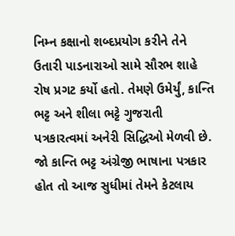નિમ્ન કક્ષાનો શબ્દપ્રયોગ કરીને તેને ઉતારી પાડનારાઓ સામે સૌરભ શાહે રોષ પ્રગટ કર્યો હતો. તેમણે ઉમેર્યું, કાન્તિ ભટ્ટ અને શીલા ભટ્ટે ગુજરાતી
પત્રકારત્વમાં અનેરી સિદ્ધિઓ મેળવી છે. જો કાન્તિ ભટ્ટ અંગ્રેજી ભાષાના પત્રકાર હોત તો આજ સુધીમાં તેમને કેટલાય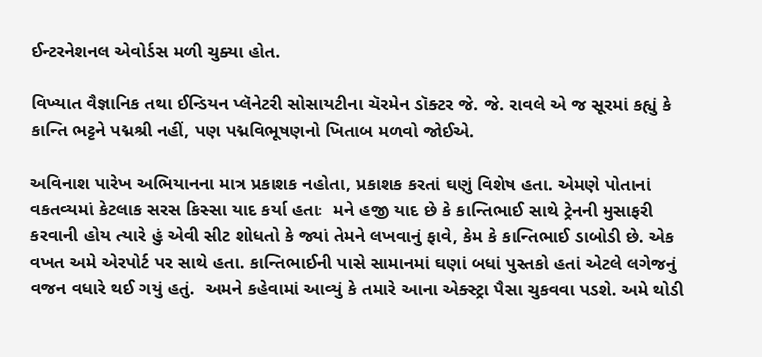ઈન્ટરનેશનલ એવોર્ડસ મળી ચુક્યા હોત.

વિખ્યાત વૈજ્ઞાનિક તથા ઈન્ડિયન પ્લૅનેટરી સોસાયટીના ચૅરમેન ડૉક્ટર જે. જે. રાવલે એ જ સૂરમાં કહ્યું કે કાન્તિ ભટ્ટને પદ્મશ્રી નહીં, પણ પદ્મવિભૂષણનો ખિતાબ મળવો જોઈએ.

અવિનાશ પારેખ અભિયાનના માત્ર પ્રકાશક નહોતા, પ્રકાશક કરતાં ઘણું વિશેષ હતા. એમણે પોતાનાં વકતવ્યમાં કેટલાક સરસ કિસ્સા યાદ કર્યા હતાઃ  મને હજી યાદ છે કે કાન્તિભાઈ સાથે ટ્રેનની મુસાફરી કરવાની હોય ત્યારે હું એવી સીટ શોધતો કે જ્યાં તેમને લખવાનું ફાવે, કેમ કે કાન્તિભાઈ ડાબોડી છે. એક વખત અમે એરપોર્ટ પર સાથે હતા. કાન્તિભાઈની પાસે સામાનમાં ઘણાં બધાં પુસ્તકો હતાં એટલે લગેજનું વજન વધારે થઈ ગયું હતું.  અમને કહેવામાં આવ્યું કે તમારે આના એક્સ્ટ્રા પૈસા ચુકવવા પડશે. અમે થોડી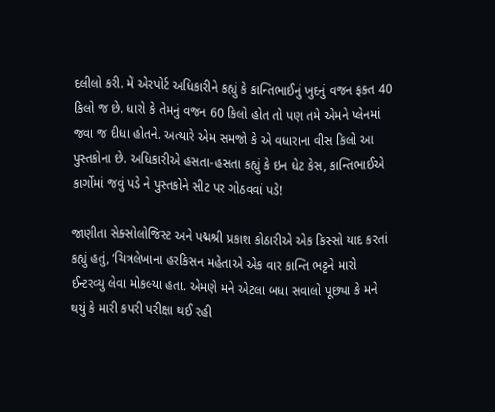દલીલો કરી. મેં એરપોર્ટ અધિકારીને કહ્યું કે કાન્તિભાઈનું ખુદનું વજન ફક્ત 40 કિલો જ છે. ધારો કે તેમનું વજન 60 કિલો હોત તો પણ તમે એમને પ્લેનમાં જવા જ દીધા હોતને. અત્યારે એમ સમજો કે એ વધારાના વીસ કિલો આ પુસ્તકોના છે. અધિકારીએ હસતા-હસતા કહ્યું કે ઇન ધેટ કેસ, કાન્તિભાઈએ કાર્ગોમાં જવું પડે ને પુસ્તકોને સીટ પર ગોઠવવાં પડે!

જાણીતા સેક્સોલોજિસ્ટ અને પદ્મશ્રી પ્રકાશ કોઠારીએ એક કિસ્સો યાદ કરતાં કહ્યું હતું, ‘ચિત્રલેખાના હરકિસન મહેતાએ એક વાર કાન્તિ ભટ્ટને મારો ઈન્ટરવ્યુ લેવા મોકલ્યા હતા. એમણે મને એટલા બધા સવાલો પૂછ્યા કે મને થયું કે મારી કપરી પરીક્ષા થઈ રહી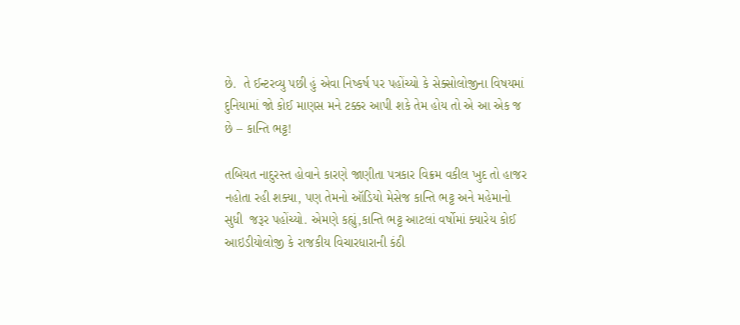છે.  તે ઈન્ટરવ્યુ પછી હું એવા નિષ્કર્ષ પર પહોંચ્યો કે સેક્સોલોજીના વિષયમાં દુનિયામાં જો કોઈ માણસ મને ટક્કર આપી શકે તેમ હોય તો એ આ એક જ છે – કાન્તિ ભટ્ટ!

તબિયત નાદુરસ્ત હોવાને કારણે જાણીતા પત્રકાર વિક્રમ વકીલ ખુદ તો હાજર નહોતા રહી શક્યા, પણ તેમનો ઑડિયો મેસેજ કાન્તિ ભટ્ટ અને મહેમાનો સુધી  જરૂર પહોંચ્યો. એમણે કહ્યું,કાન્તિ ભટ્ટ આટલાં વર્ષોમાં ક્યારેય કોઈ આઇડીયોલોજી કે રાજકીય વિચારધારાની કંઠી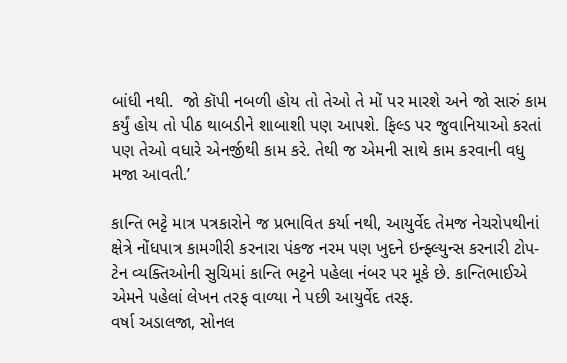બાંધી નથી.  જો કૉપી નબળી હોય તો તેઓ તે મોં પર મારશે અને જો સારું કામ કર્યું હોય તો પીઠ થાબડીને શાબાશી પણ આપશે. ફિલ્ડ પર જુવાનિયાઓ કરતાં પણ તેઓ વધારે એનર્જીથી કામ કરે. તેથી જ એમની સાથે કામ કરવાની વધુ મજા આવતી.’

કાન્તિ ભટ્ટે માત્ર પત્રકારોને જ પ્રભાવિત કર્યા નથી, આયુર્વેદ તેમજ નેચરોપથીનાં ક્ષેત્રે નોંધપાત્ર કામગીરી કરનારા પંકજ નરમ પણ ખુદને ઇન્ફ્લ્યુન્સ કરનારી ટોપ-ટેન વ્યક્તિઓની સુચિમાં કાન્તિ ભટ્ટને પહેલા નંબર પર મૂકે છે. કાન્તિભાઈએ એમને પહેલાં લેખન તરફ વાળ્યા ને પછી આયુર્વેદ તરફ.
વર્ષા અડાલજા, સોનલ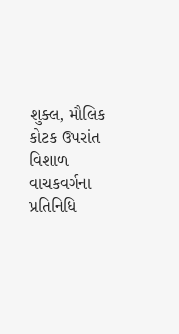શુક્લ, મૌલિક કોટક ઉપરાંત વિશાળ વાચકવર્ગના પ્રતિનિધિ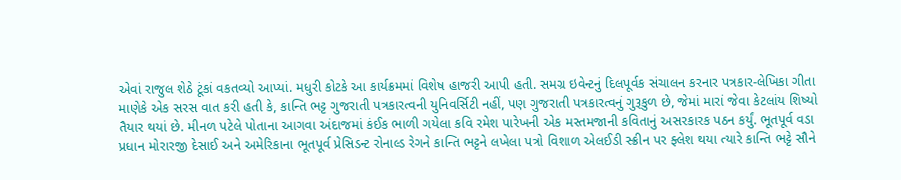એવાં રાજુલ શેઠે ટૂંકાં વકતવ્યો આપ્યાં. મધુરી કોટકે આ કાર્યક્રમમાં વિશેષ હાજરી આપી હતી. સમગ્ર ઇવેન્ટનું દિલપૂર્વક સંચાલન કરનાર પત્રકાર-લેખિકા ગીતા માણેકે એક સરસ વાત કરી હતી કે, કાન્તિ ભટ્ટ ગુજરાતી પત્રકારત્વની યુનિવર્સિટી નહીં, પણ ગુજરાતી પત્રકારત્વનું ગુરૂકુળ છે, જેમાં મારાં જેવા કેટલાંય શિષ્યો તૈયાર થયાં છે. મીનળ પટેલે પોતાના આગવા અંદાજમાં કંઈક ભાળી ગયેલા કવિ રમેશ પારેખની એક મસ્તમજાની કવિતાનું અસરકારક પઠન કર્યું. ભૂતપૂર્વ વડા પ્રધાન મોરારજી દેસાઈ અને અમેરિકાના ભૂતપૂર્વ પ્રેસિડન્ટ રોનાલ્ડ રેગને કાન્તિ ભટ્ટને લખેલા પત્રો વિશાળ એલઈડી સ્ક્રીન પર ફ્લેશ થયા ત્યારે કાન્તિ ભટ્ટે સૌને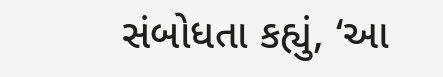સંબોધતા કહ્યું, ‘આ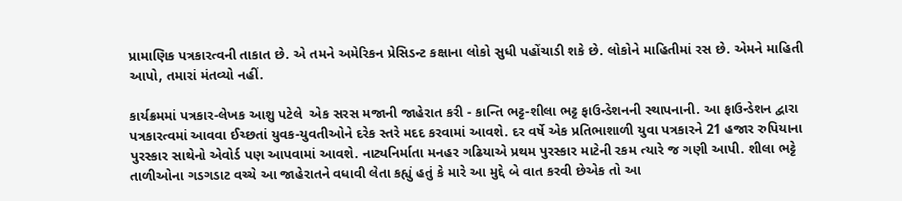પ્રામાણિક પત્રકારત્વની તાકાત છે. એ તમને અમેરિકન પ્રેસિડન્ટ કક્ષાના લોકો સુધી પહોંચાડી શકે છે. લોકોને માહિતીમાં રસ છે. એમને માહિતી આપો, તમારાં મંતવ્યો નહીં.

કાર્યક્રમમાં પત્રકાર-લેખક આશુ પટેલે  એક સરસ મજાની જાહેરાત કરી - કાન્તિ ભટ્ટ-શીલા ભટ્ટ ફાઉન્ડેશનની સ્થાપનાની. આ ફાઉન્ડેશન દ્વારા પત્રકારત્વમાં આવવા ઈચ્છતાં યુવક-યુવતીઓને દરેક સ્તરે મદદ કરવામાં આવશે. દર વર્ષે એક પ્રતિભાશાળી યુવા પત્રકારને 21 હજાર રુપિયાના પુરસ્કાર સાથેનો એવોર્ડ પણ આપવામાં આવશે. નાટ્યનિર્માતા મનહર ગઢિયાએ પ્રથમ પુરસ્કાર માટેની રકમ ત્યારે જ ગણી આપી. શીલા ભટ્ટે તાળીઓના ગડગડાટ વચ્ચે આ જાહેરાતને વધાવી લેતા કહ્યું હતું કે મારે આ મુદ્દે બે વાત કરવી છેએક તો આ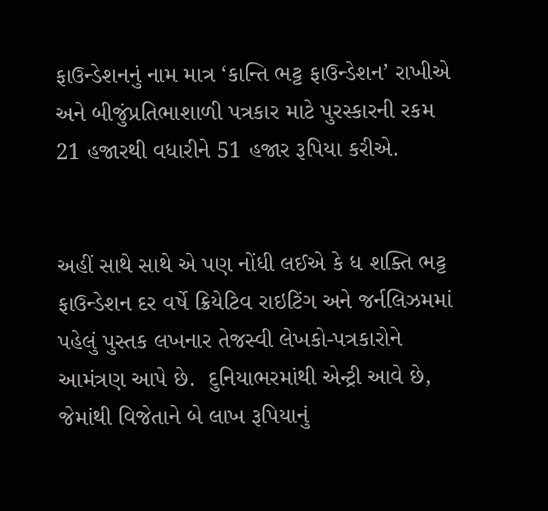ફાઉન્ડેશનનું નામ માત્ર ‘કાન્તિ ભટ્ટ ફાઉન્ડેશન’ રાખીએ અને બીજુંપ્રતિભાશાળી પત્રકાર માટે પુરસ્કારની રકમ 21 હજારથી વધારીને 51 હજાર રૂપિયા કરીએ.


અહીં સાથે સાથે એ પણ નોંધી લઈએ કે ધ શક્તિ ભટ્ટ ફાઉન્ડેશન દર વર્ષે ક્રિયેટિવ રાઇટિંગ અને જર્નલિઝમમાં પહેલું પુસ્તક લખનાર તેજસ્વી લેખકો-પત્રકારોને આમંત્રણ આપે છે.  દુનિયાભરમાંથી એન્ટ્રી આવે છે, જેમાંથી વિજેતાને બે લાખ રૂપિયાનું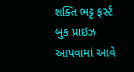શક્તિ ભટ્ટ ફર્સ્ટ બુક પ્રાઇઝ આપવામાં આવે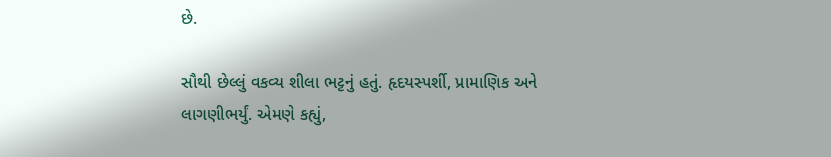છે.

સૌથી છેલ્લું વકવ્ય શીલા ભટ્ટનું હતું. હૃદયસ્પર્શી, પ્રામાણિક અને લાગણીભર્યું. એમણે કહ્યું,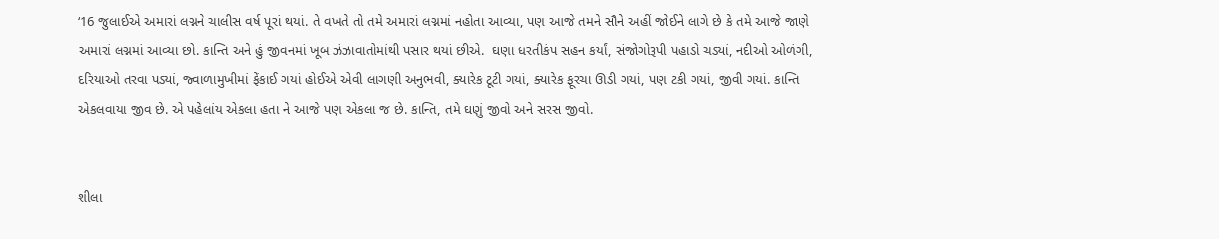‘16 જુલાઈએ અમારાં લગ્નને ચાલીસ વર્ષ પૂરાં થયાં. તે વખતે તો તમે અમારાં લગ્નમાં નહોતા આવ્યા, પણ આજે તમને સૌને અહીં જોઈને લાગે છે કે તમે આજે જાણે અમારાં લગ્નમાં આવ્યા છો. કાન્તિ અને હું જીવનમાં ખૂબ ઝંઝાવાતોમાંથી પસાર થયાં છીએ.  ઘણા ધરતીકંપ સહન કર્યાં, સંજોગોરૂપી પહાડો ચડ્યાં, નદીઓ ઓળંગી, દરિયાઓ તરવા પડ્યાં, જ્વાળામુખીમાં ફેંકાઈ ગયાં હોઈએ એવી લાગણી અનુભવી, ક્યારેક ટૂટી ગયાં, ક્યારેક ફૂરચા ઊડી ગયાં, પણ ટકી ગયાં, જીવી ગયાં. કાન્તિ એકલવાયા જીવ છે. એ પહેલાંય એકલા હતા ને આજે પણ એકલા જ છે. કાન્તિ, તમે ઘણું જીવો અને સરસ જીવો.


શીલા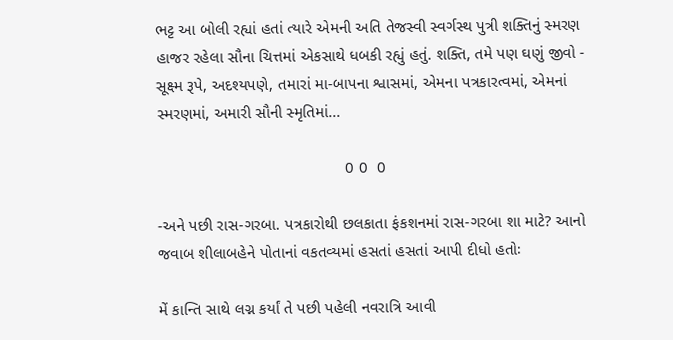ભટ્ટ આ બોલી રહ્યાં હતાં ત્યારે એમની અતિ તેજસ્વી સ્વર્ગસ્થ પુત્રી શક્તિનું સ્મરણ હાજર રહેલા સૌના ચિત્તમાં એકસાથે ધબકી રહ્યું હતું. શક્તિ, તમે પણ ઘણું જીવો - સૂક્ષ્મ રૂપે, અદશ્યપણે, તમારાં મા-બાપના શ્વાસમાં, એમના પત્રકારત્વમાં, એમનાં સ્મરણમાં, અમારી સૌની સ્મૃતિમાં...

                                          0 0  0

-અને પછી રાસ-ગરબા. પત્રકારોથી છલકાતા ફંકશનમાં રાસ-ગરબા શા માટે? આનો જવાબ શીલાબહેને પોતાનાં વકતવ્યમાં હસતાં હસતાં આપી દીધો હતોઃ

મેં કાન્તિ સાથે લગ્ન કર્યાં તે પછી પહેલી નવરાત્રિ આવી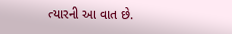ત્યારની આ વાત છે.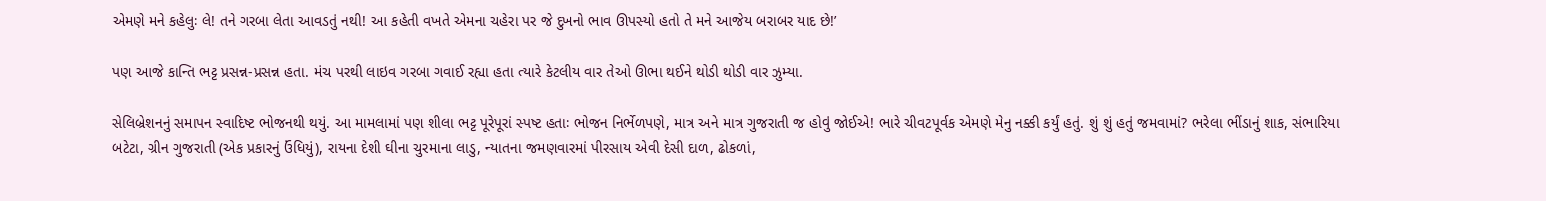એમણે મને કહેલુઃ લે! તને ગરબા લેતા આવડતું નથી! આ કહેતી વખતે એમના ચહેરા પર જે દુખનો ભાવ ઊપસ્યો હતો તે મને આજેય બરાબર યાદ છે!’

પણ આજે કાન્તિ ભટ્ટ પ્રસન્ન-પ્રસન્ન હતા. મંચ પરથી લાઇવ ગરબા ગવાઈ રહ્યા હતા ત્યારે કેટલીય વાર તેઓ ઊભા થઈને થોડી થોડી વાર ઝુમ્યા.

સેલિબ્રેશનનું સમાપન સ્વાદિષ્ટ ભોજનથી થયું. આ મામલામાં પણ શીલા ભટ્ટ પૂરેપૂરાં સ્પષ્ટ હતાઃ ભોજન નિર્ભેળપણે, માત્ર અને માત્ર ગુજરાતી જ હોવું જોઈએ! ભારે ચીવટપૂર્વક એમણે મેનુ નક્કી કર્યું હતું. શું શું હતું જમવામાં? ભરેલા ભીંડાનું શાક, સંભારિયા બટેટા, ગ્રીન ગુજરાતી (એક પ્રકારનું ઉંધિયું), રાયના દેશી ઘીના ચુરમાના લાડુ, ન્યાતના જમણવારમાં પીરસાય એવી દેસી દાળ, ઢોકળાં,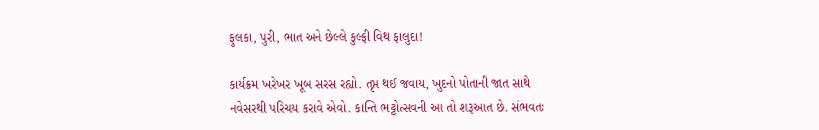ફુલકા, પુરી, ભાત અને છેલ્લે કુલ્ફી વિથ ફાલુદા!

કાર્યક્રમ ખરેખર ખૂબ સરસ રહ્યો. તૃપ્ત થઈ જવાય, ખુદનો પોતાની જાત સાથે નવેસરથી પરિચય કરાવે એવો. કાન્તિ ભટ્ટોત્સવની આ તો શરૂઆત છે. સંભવતઃ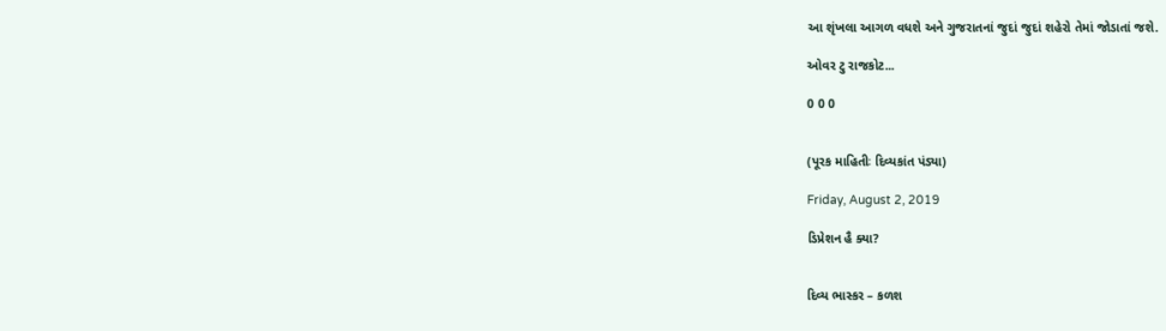આ શૃંખલા આગળ વધશે અને ગુજરાતનાં જુદાં જુદાં શહેરો તેમાં જોડાતાં જશે.

ઓવર ટુ રાજકોટ...

0 0 0


(પૂરક માહિતીઃ દિવ્યકાંત પંડ્યા)

Friday, August 2, 2019

ડિપ્રેશન હૈ ક્યા?


દિવ્ય ભાસ્કર – કળશ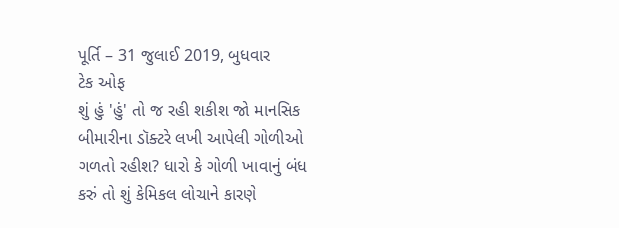પૂર્તિ – 31 જુલાઈ 2019, બુધવાર
ટેક ઓફ
શું હું 'હું' તો જ રહી શકીશ જો માનસિક બીમારીના ડૉક્ટરે લખી આપેલી ગોળીઓ ગળતો રહીશ? ધારો કે ગોળી ખાવાનું બંધ કરું તો શું કેમિકલ લોચાને કારણે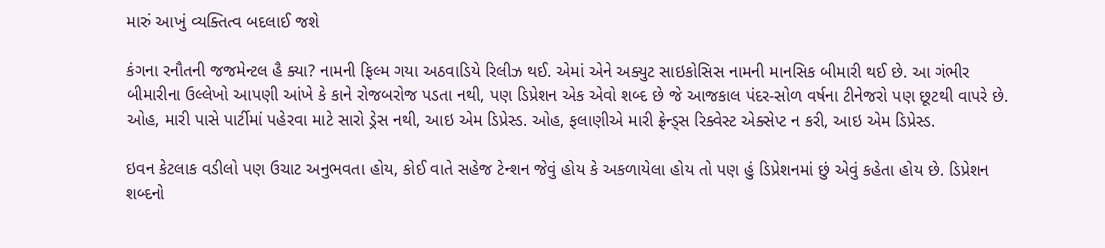મારું આખું વ્યક્તિત્વ બદલાઈ જશે

કંગના રનૌતની જજમેન્ટલ હૈ ક્યા? નામની ફિલ્મ ગયા અઠવાડિયે રિલીઝ થઈ. એમાં એને અક્યુટ સાઇકોસિસ નામની માનસિક બીમારી થઈ છે. આ ગંભીર બીમારીના ઉલ્લેખો આપણી આંખે કે કાને રોજબરોજ પડતા નથી, પણ ડિપ્રેશન એક એવો શબ્દ છે જે આજકાલ પંદર-સોળ વર્ષના ટીનેજરો પણ છૂટથી વાપરે છે. ઓહ, મારી પાસે પાર્ટીમાં પહેરવા માટે સારો ડ્રેસ નથી, આઇ એમ ડિપ્રેસ્ડ. ઓહ, ફલાણીએ મારી ફ્રેન્ડ્સ રિક્વેસ્ટ એક્સેપ્ટ ન કરી, આઇ એમ ડિપ્રેસ્ડ.

ઇવન કેટલાક વડીલો પણ ઉચાટ અનુભવતા હોય, કોઈ વાતે સહેજ ટેન્શન જેવું હોય કે અકળાયેલા હોય તો પણ હું ડિપ્રેશનમાં છું એવું કહેતા હોય છે. ડિપ્રેશન શબ્દનો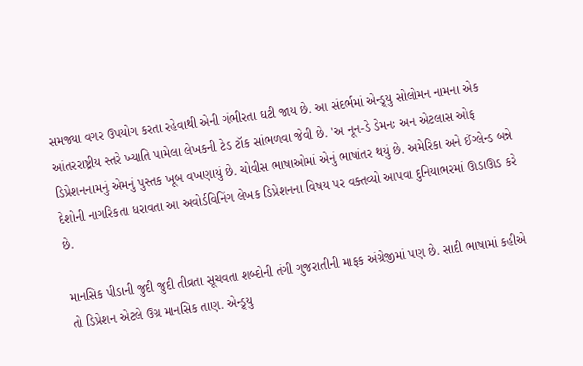સમજ્યા વગર ઉપયોગ કરતા રહેવાથી એની ગંભીરતા ઘટી જાય છે. આ સંદર્ભમાં એન્ડ્ર્યુ સોલોમન નામના એક આંતરરાષ્ટ્રીય સ્તરે ખ્યાતિ પામેલા લેખકની ટેડ ટૉક સાંભળવા જેવી છે. 'અ નૂન-ડે ડેમનઃ અન એટલાસ ઓફ ડિપ્રેશનનામનું એમનું પુસ્તક ખૂબ વખણાયું છે. ચોવીસ ભાષાઓમાં એનું ભાષાંતર થયું છે. અમેરિકા અને ઈંગ્લેન્ડ બન્ને દેશોની નાગરિકતા ધરાવતા આ અવોર્ડવિનિંગ લેખક ડિપ્રેશનના વિષય પર વક્તવ્યો આપવા દુનિયાભરમાં ઊડાઊડ કરે છે.

માનસિક પીડાની જુદી જુદી તીવ્રતા સૂચવતા શબ્દોની તંગી ગુજરાતીની માફક અંગ્રેજીમાં પણ છે. સાદી ભાષામાં કહીએ તો ડિપ્રેશન એટલે ઉગ્ર માનસિક તાણ. એન્ડ્ર્યુ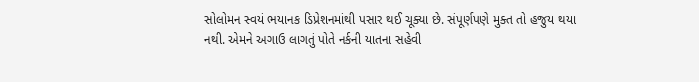સોલોમન સ્વયં ભયાનક ડિપ્રેશનમાંથી પસાર થઈ ચૂક્યા છે. સંપૂર્ણપણે મુક્ત તો હજુય થયા નથી. એમને અગાઉ લાગતું પોતે નર્કની યાતના સહેવી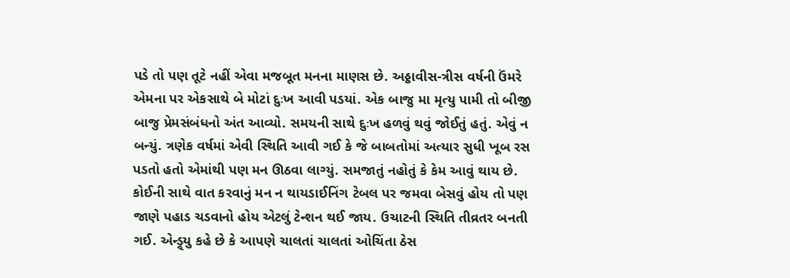પડે તો પણ તૂટે નહીં એવા મજબૂત મનના માણસ છે. અઠ્ઠાવીસ-ત્રીસ વર્ષની ઉંમરે એમના પર એકસાથે બે મોટાં દુઃખ આવી પડયાં. એક બાજુ મા મૃત્યુ પામી તો બીજી બાજુ પ્રેમસંબંધનો અંત આવ્યો. સમયની સાથે દુઃખ હળવું થવું જોઈતું હતું. એવું ન બન્યું. ત્રણેક વર્ષમાં એવી સ્થિતિ આવી ગઈ કે જે બાબતોમાં અત્યાર સુધી ખૂબ રસ પડતો હતો એમાંથી પણ મન ઊઠવા લાગ્યું. સમજાતું નહોતું કે કેમ આવું થાય છે. કોઈની સાથે વાત કરવાનું મન ન થાયડાઈનિંગ ટેબલ પર જમવા બેસવું હોય તો પણ જાણે પહાડ ચડવાનો હોય એટલું ટેન્શન થઈ જાય. ઉચાટની સ્થિતિ તીવ્રતર બનતી ગઈ. એન્ડ્ર્યુ કહે છે કે આપણે ચાલતાં ચાલતાં ઓચિંતા ઠેસ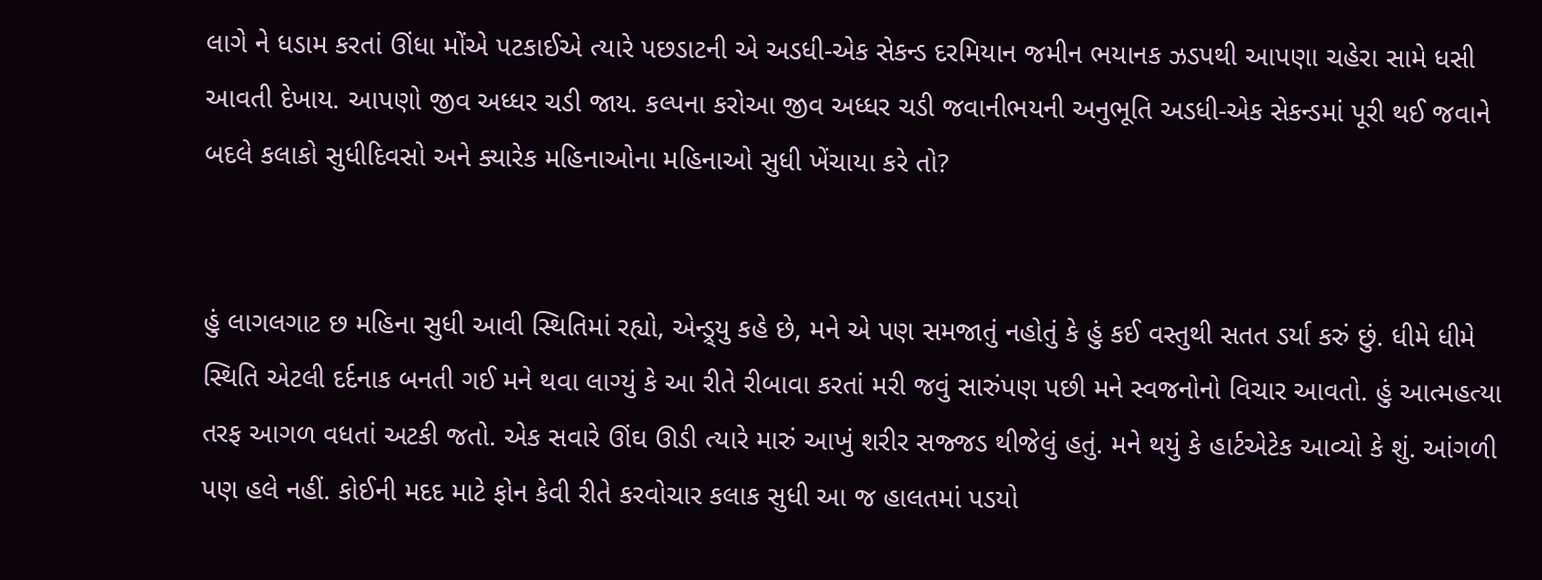લાગે ને ધડામ કરતાં ઊંધા મોંએ પટકાઈએ ત્યારે પછડાટની એ અડધી-એક સેકન્ડ દરમિયાન જમીન ભયાનક ઝડપથી આપણા ચહેરા સામે ધસી આવતી દેખાય. આપણો જીવ અધ્ધર ચડી જાય. કલ્પના કરોઆ જીવ અધ્ધર ચડી જવાનીભયની અનુભૂતિ અડધી-એક સેકન્ડમાં પૂરી થઈ જવાને બદલે કલાકો સુધીદિવસો અને ક્યારેક મહિનાઓના મહિનાઓ સુધી ખેંચાયા કરે તો?


હું લાગલગાટ છ મહિના સુધી આવી સ્થિતિમાં રહ્યો, એન્ડ્ર્યુ કહે છે, મને એ પણ સમજાતું નહોતું કે હું કઈ વસ્તુથી સતત ડર્યા કરું છું. ધીમે ધીમે સ્થિતિ એટલી દર્દનાક બનતી ગઈ મને થવા લાગ્યું કે આ રીતે રીબાવા કરતાં મરી જવું સારુંપણ પછી મને સ્વજનોનો વિચાર આવતો. હું આત્મહત્યા તરફ આગળ વધતાં અટકી જતો. એક સવારે ઊંઘ ઊડી ત્યારે મારું આખું શરીર સજ્જડ થીજેલું હતું. મને થયું કે હાર્ટએટેક આવ્યો કે શું. આંગળી પણ હલે નહીં. કોઈની મદદ માટે ફોન કેવી રીતે કરવોચાર કલાક સુધી આ જ હાલતમાં પડયો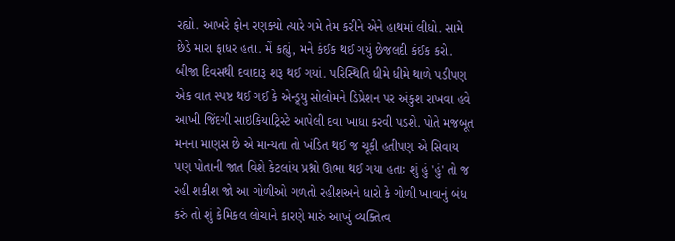રહ્યો. આખરે ફોન રણક્યો ત્યારે ગમે તેમ કરીને એને હાથમાં લીધો. સામે છેડે મારા ફાધર હતા. મેં કહ્યું, મને કંઈક થઈ ગયું છેજલદી કંઈક કરો.
બીજા દિવસથી દવાદારૂ શરૂ થઈ ગયાં. પરિસ્થિતિ ધીમે ધીમે થાળે પડીપણ એક વાત સ્પષ્ટ થઈ ગઈ કે એન્ડ્ર્યુ સોલોમને ડિપ્રેશન પર અંકુશ રાખવા હવે આખી જિંદગી સાઇકિયાટ્રિસ્ટે આપેલી દવા ખાધા કરવી પડશે. પોતે મજબૂત મનના માણસ છે એ માન્યતા તો ખંડિત થઈ જ ચૂકી હતીપણ એ સિવાય પણ પોતાની જાત વિશે કેટલાંય પ્રશ્નો ઊભા થઈ ગયા હતાઃ શું હું 'હું' તો જ રહી શકીશ જો આ ગોળીઓ ગળતો રહીશઅને ધારો કે ગોળી ખાવાનું બંધ કરું તો શું કેમિકલ લોચાને કારણે મારું આખું વ્યક્તિત્વ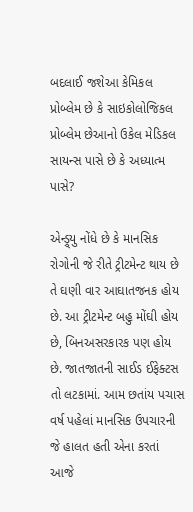બદલાઈ જશેઆ કેમિકલ પ્રોબ્લેમ છે કે સાઇકોલોજિકલ પ્રોબ્લેમ છેઆનો ઉકેલ મેડિકલ સાયન્સ પાસે છે કે અધ્યાત્મ પાસે?

એન્ડ્ર્યુ નોંધે છે કે માનસિક રોગોની જે રીતે ટ્રીટમેન્ટ થાય છે તે ઘણી વાર આઘાતજનક હોય છે. આ ટ્રીટમેન્ટ બહુ મોંઘી હોય છે, બિનઅસરકારક પણ હોય છે. જાતજાતની સાઈડ ઈફેક્ટસ તો લટકામાં. આમ છતાંય પચાસ વર્ષ પહેલાં માનસિક ઉપચારની જે હાલત હતી એના કરતાં આજે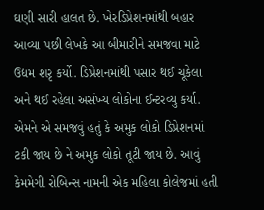ઘણી સારી હાલત છે. ખેરડિપ્રેશનમાંથી બહાર આવ્યા પછી લેખકે આ બીમારીને સમજવા માટે ઉદ્યમ શરૃ કર્યો. ડિપ્રેશનમાંથી પસાર થઈ ચૂકેલા અને થઈ રહેલા અસંખ્ય લોકોના ઈન્ટરવ્યુ કર્યા. એમને એ સમજવું હતું કે અમુક લોકો ડિપ્રેશનમાં ટકી જાય છે ને અમુક લોકો તૂટી જાય છે. આવું કેમમેગી રોબિન્સ નામની એક મહિલા કોલેજમાં હતી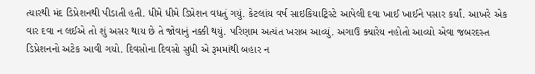ત્યારથી મંદ ડિપ્રેશનથી પીડાતી હતી. ધીમે ધીમે ડિપ્રેશન વધતું ગયું. કેટલાંય વર્ષ સાઇકિયાટ્રિસ્ટે આપેલી દવા ખાઈ ખાઈને પસાર કર્યાં. આખરે એક વાર દવા ન લઈએ તો શું અસર થાય છે તે જોવાનું નક્કી થયું. પરિણામ અત્યંત ખરાબ આવ્યું. અગાઉ ક્યારેય નહોતો આવ્યો એવા જબરદસ્ત ડિપ્રેશનનો અટેક આવી ગયો. દિવસોના દિવસો સુધી એ રૂમમાંથી બહાર ન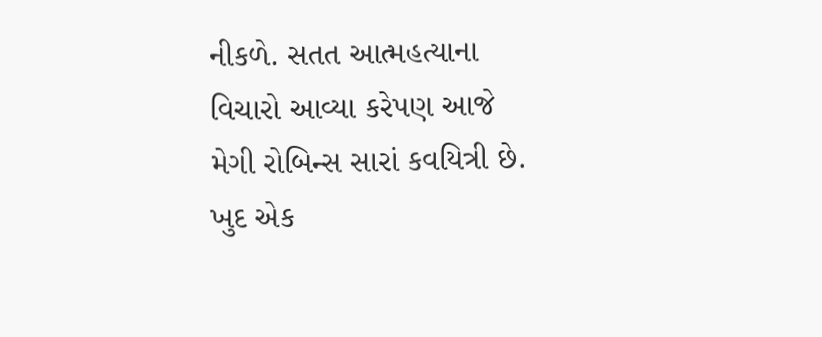નીકળે. સતત આત્મહત્યાના વિચારો આવ્યા કરેપણ આજે મેગી રોબિન્સ સારાં કવયિત્રી છે. ખુદ એક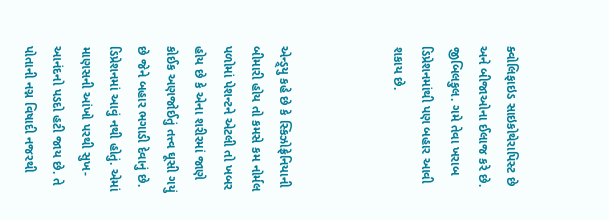ક્વોલિફાઇડ સાઇકોથેરાપિસ્ટ છે અને બીજાઓના ઈલાજ કરે છે. જીબિલકુલ. ગમે તેવા ખરાબ ડિપ્રેશનમાંથી પણ બહાર આવી શકાય છે.



એન્ડ્ર્યુ કહે છે કે સ્કિઝોફ્રેનિયાની બીમારી હોય તો કમસે કમ નોર્મલ પળોમાં પેશન્ટને એટલી તો ખબર હોય છે કે એના શરીરમાં જાણે કોઈક અણજોઈતું તત્ત્વ ઘૂસી ગયું છે જેને બહાર ભગાડી દેવાનું છે. ડિપ્રેશનમાં આવું નથી હોતું. એમાં માણસની આંખો પરથી સુખ-આનંદનો પડદો હટી જાય છે. તે પોતાની નગ્ન વિષાદી નજરથી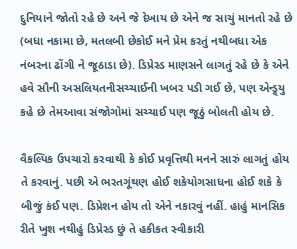દુનિયાને જોતો રહે છે અને જે દેખાય છે એને જ સાચું માનતો રહે છે (બધા નકામા છે, મતલબી છેકોઈ મને પ્રેમ કરતું નથીબધા એક નંબરના ઢોંગી ને જૂઠાડા છે). ડિપ્રેસ્ડ માણસને લાગતું રહે છે કે એને હવે સૌની અસલિયતનીસચ્ચાઈની ખબર પડી ગઈ છે, પણ એન્ડ્ર્યુ કહે છે તેમઆવા સંજોગોમાં સચ્ચાઈ પણ જૂઠું બોલતી હોય છે.

વૈકલ્પિક ઉપચારો કરવાથી કે કોઈ પ્રવૃત્તિથી મનને સારું લાગતું હોય તે કરવાનું. પછી એ ભરતગૂંથણ હોઈ શકેયોગસાધના હોઈ શકે કે બીજું કંઈ પણ. ડિપ્રેશન હોય તો એને નકારવું નહીં. હાહું માનસિક રીતે ખુશ નથીહું ડિપ્રેસ્ડ છું તે હકીકત સ્વીકારી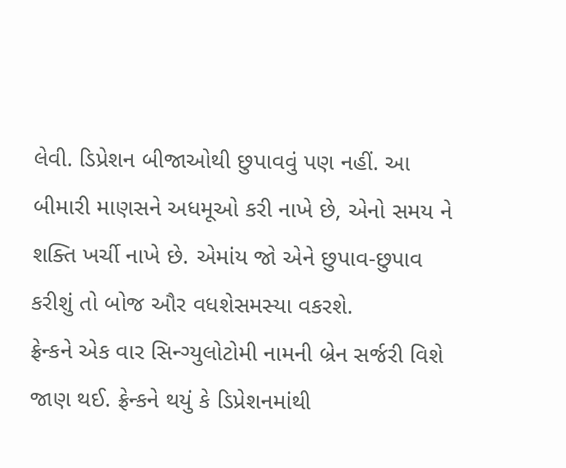લેવી. ડિપ્રેશન બીજાઓથી છુપાવવું પણ નહીં. આ બીમારી માણસને અધમૂઓ કરી નાખે છે, એનો સમય ને શક્તિ ખર્ચી નાખે છે. એમાંય જો એને છુપાવ-છુપાવ કરીશું તો બોજ ઔર વધશેસમસ્યા વકરશે.
ફ્રેન્કને એક વાર સિન્ગ્યુલોટોમી નામની બ્રેન સર્જરી વિશે જાણ થઈ. ફ્રેન્કને થયું કે ડિપ્રેશનમાંથી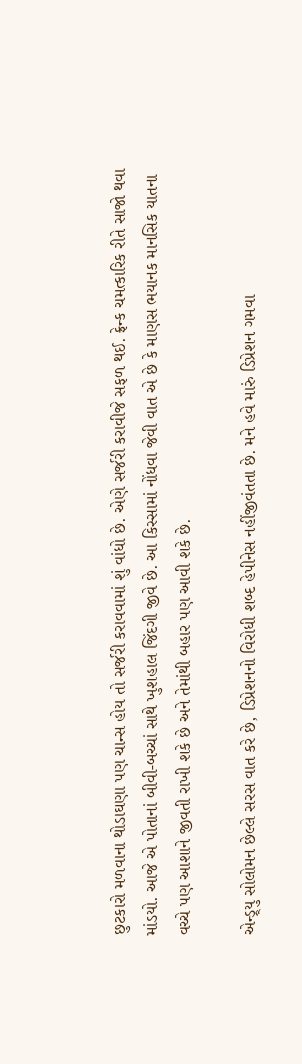છુટકારો મળવાના થોડાઘણા પણ ચાન્સ હોય તો સર્જરી કરાવવામાં શું વાંધો છે. એણે સર્જરી કરાવીજે સફળ થઈ. ફ્રેન્ક ચમત્કારિક રીતે સાજો થવા માંડયો. આજે એ પોતાનાં બીવી-બચ્ચાં સાથે ખુશહાલ જિંદગી જીવે છે. આ કિસ્સામાં નોંધવા જેવી વાત એ છે કે માણસ ભયાનક માનસિક યાતના વચ્ચે પણ આશાને જીવતી રાખી શકે છે અને તેમાંથી બહાર પણ આવી શકે છે.

એન્ડ્ર્યુ સોલોમન છેલ્લે સરસ વાત કરે છે, ડિપ્રેશનનો વિરોધી શબ્દ હેપીનેસ નહીંજીવંતતા છે. મને હવે મારું ડિપ્રેશન ગમવા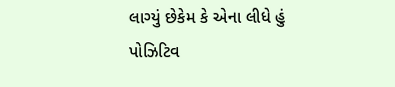લાગ્યું છેકેમ કે એના લીધે હું પોઝિટિવ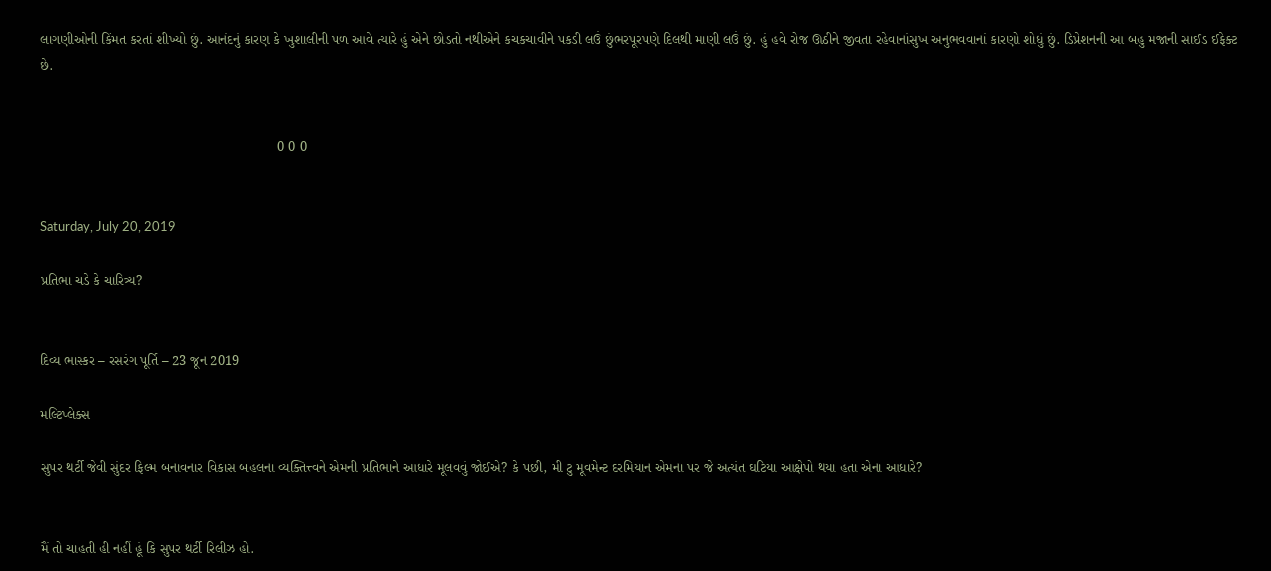લાગણીઓની કિંમત કરતાં શીખ્યો છું. આનંદનું કારણ કે ખુશાલીની પળ આવે ત્યારે હું એને છોડતો નથીએને કચકચાવીને પકડી લઉં છુંભરપૂરપણે દિલથી માણી લઉં છું. હું હવે રોજ ઊઠીને જીવતા રહેવાનાંસુખ અનુભવવાનાં કારણો શોધું છું. ડિપ્રેશનની આ બહુ મજાની સાઈડ ઈફેક્ટ છે.


                                                             0 0 0


Saturday, July 20, 2019

પ્રતિભા ચડે કે ચારિત્ર્ય?


દિવ્ય ભાસ્કર – રસરંગ પૂર્તિ – 23 જૂન 2019

મલ્ટિપ્લેક્સ

સુપર થર્ટી જેવી સુંદર ફિલ્મ બનાવનાર વિકાસ બહલના વ્યક્તિત્ત્વને એમની પ્રતિભાને આધારે મૂલવવું જોઈએ? કે પછી, મી ટુ મૂવમેન્ટ દરમિયાન એમના પર જે અત્યંત ઘટિયા આક્ષેપો થયા હતા એના આધારે?


મૈં તો ચાહતી હી નહીં હૂં કિ સુપર થર્ટી રિલીઝ હો.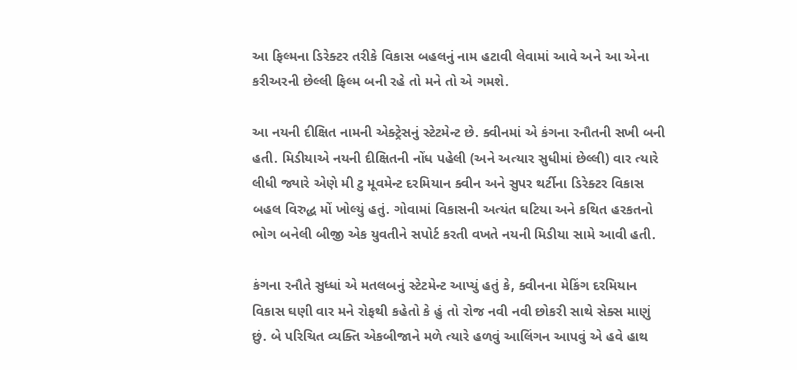આ ફિલ્મના ડિરેક્ટર તરીકે વિકાસ બહલનું નામ હટાવી લેવામાં આવે અને આ એના કરીઅરની છેલ્લી ફિલ્મ બની રહે તો મને તો એ ગમશે.

આ નયની દીક્ષિત નામની એક્ટ્રેસનું સ્ટેટમેન્ટ છે. ક્વીનમાં એ કંગના રનૌતની સખી બની હતી. મિડીયાએ નયની દીક્ષિતની નોંધ પહેલી (અને અત્યાર સુધીમાં છેલ્લી) વાર ત્યારે લીધી જ્યારે એણે મી ટુ મૂવમેન્ટ દરમિયાન ક્વીન અને સુપર થર્ટીના ડિરેક્ટર વિકાસ બહલ વિરુદ્ધ મોં ખોલ્યું હતું. ગોવામાં વિકાસની અત્યંત ઘટિયા અને કથિત હરકતનો ભોગ બનેલી બીજી એક યુવતીને સપોર્ટ કરતી વખતે નયની મિડીયા સામે આવી હતી.

કંગના રનૌતે સુધ્ધાં એ મતલબનું સ્ટેટમેન્ટ આપ્યું હતું કે, ક્વીનના મેકિંગ દરમિયાન વિકાસ ઘણી વાર મને રોફથી કહેતો કે હું તો રોજ નવી નવી છોકરી સાથે સેક્સ માણું છું. બે પરિચિત વ્યક્તિ એકબીજાને મળે ત્યારે હળવું આલિંગન આપવું એ હવે હાથ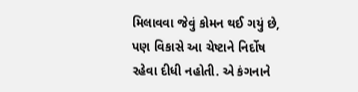મિલાવવા જેવું કોમન થઈ ગયું છે, પણ વિકાસે આ ચેષ્ટાને નિર્દોષ રહેવા દીધી નહોતી. એ કંગનાને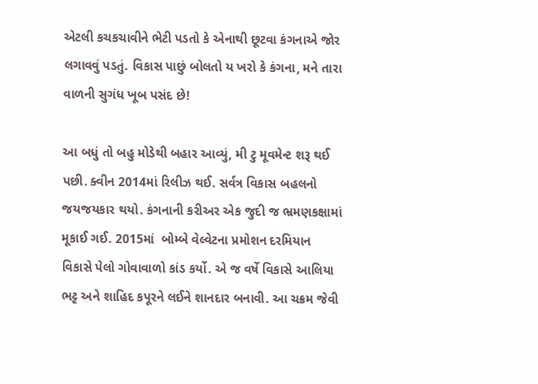એટલી કચકચાવીને ભેટી પડતો કે એનાથી છૂટવા કંગનાએ જોર લગાવવું પડતું. વિકાસ પાછું બોલતો ય ખરો કે કંગના, મને તારા વાળની સુગંધ ખૂબ પસંદ છે!

આ બધું તો બહુ મોડેથી બહાર આવ્યું, મી ટુ મૂવમેન્ટ શરૂ થઈ પછી. ક્વીન 2014માં રિલીઝ થઈ. સર્વત્ર વિકાસ બહલનો જયજયકાર થયો. કંગનાની કરીઅર એક જુદી જ ભ્રમણકક્ષામાં મૂકાઈ ગઈ. 2015માં  બોમ્બે વેલ્વેટના પ્રમોશન દરમિયાન વિકાસે પેલો ગોવાવાળો કાંડ કર્યો. એ જ વર્ષે વિકાસે આલિયા ભટ્ટ અને શાહિદ કપૂરને લઈને શાનદાર બનાવી. આ ચક્રમ જેવી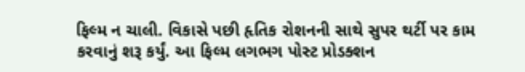ફિલ્મ ન ચાલી. વિકાસે પછી હૃતિક રોશનની સાથે સુપર થર્ટી પર કામ કરવાનું શરૂ કર્યું. આ ફિલ્મ લગભગ પોસ્ટ પ્રોડક્શન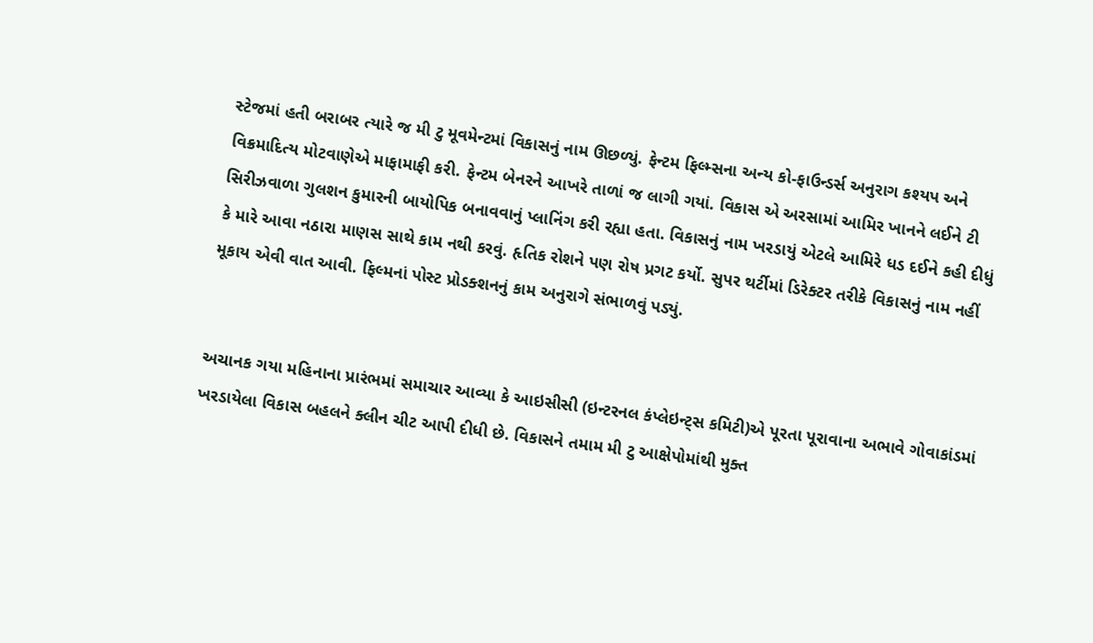સ્ટેજમાં હતી બરાબર ત્યારે જ મી ટુ મૂવમેન્ટમાં વિકાસનું નામ ઊછળ્યું. ફેન્ટમ ફિલ્મ્સના અન્ય કો-ફાઉન્ડર્સ અનુરાગ કશ્યપ અને વિક્રમાદિત્ય મોટવાણેએ માફામાફી કરી. ફેન્ટમ બેનરને આખરે તાળાં જ લાગી ગયાં. વિકાસ એ અરસામાં આમિર ખાનને લઈને ટી સિરીઝવાળા ગુલશન કુમારની બાયોપિક બનાવવાનું પ્લાનિંગ કરી રહ્યા હતા. વિકાસનું નામ ખરડાયું એટલે આમિરે ધડ દઈને કહી દીધું કે મારે આવા નઠારા માણસ સાથે કામ નથી કરવું. હૃતિક રોશને પણ રોષ પ્રગટ કર્યો. સુપર થર્ટીમાં ડિરેક્ટર તરીકે વિકાસનું નામ નહીં મૂકાય એવી વાત આવી. ફિલ્મનાં પોસ્ટ પ્રોડક્શનનું કામ અનુરાગે સંભાળવું પડ્યું.


અચાનક ગયા મહિનાના પ્રારંભમાં સમાચાર આવ્યા કે આઇસીસી (ઇન્ટરનલ કંપ્લેઇન્ટ્સ કમિટી)એ પૂરતા પૂરાવાના અભાવે ગોવાકાંડમાં ખરડાયેલા વિકાસ બહલને ક્લીન ચીટ આપી દીધી છે. વિકાસને તમામ મી ટુ આક્ષેપોમાંથી મુક્ત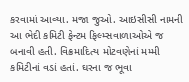કરવામાં આવ્યા. મજા જુઓ. આઇસીસી નામની આ ભેદી કમિટી ફેન્ટમ ફિલ્મ્સવાળાઓએ જ બનાવી હતી. વિક્રમાદિત્ય મોટવણેનાં મમ્મી કમિટીનાં વડાં હતાં. ઘરના જ ભૂવા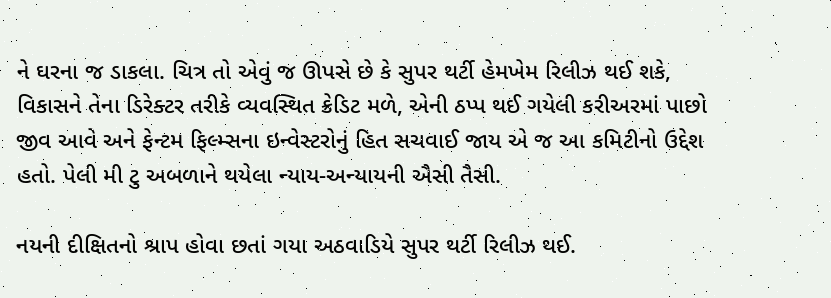ને ઘરના જ ડાકલા. ચિત્ર તો એવું જ ઊપસે છે કે સુપર થર્ટી હેમખેમ રિલીઝ થઈ શકે, વિકાસને તેના ડિરેક્ટર તરીકે વ્યવસ્થિત ક્રેડિટ મળે, એની ઠપ્પ થઈ ગયેલી કરીઅરમાં પાછો જીવ આવે અને ફેન્ટમ ફિલ્મ્સના ઇન્વેસ્ટરોનું હિત સચવાઈ જાય એ જ આ કમિટીનો ઉદ્દેશ હતો. પેલી મી ટુ અબળાને થયેલા ન્યાય-અન્યાયની ઐસી તૈસી.

નયની દીક્ષિતનો શ્રાપ હોવા છતાં ગયા અઠવાડિયે સુપર થર્ટી રિલીઝ થઈ.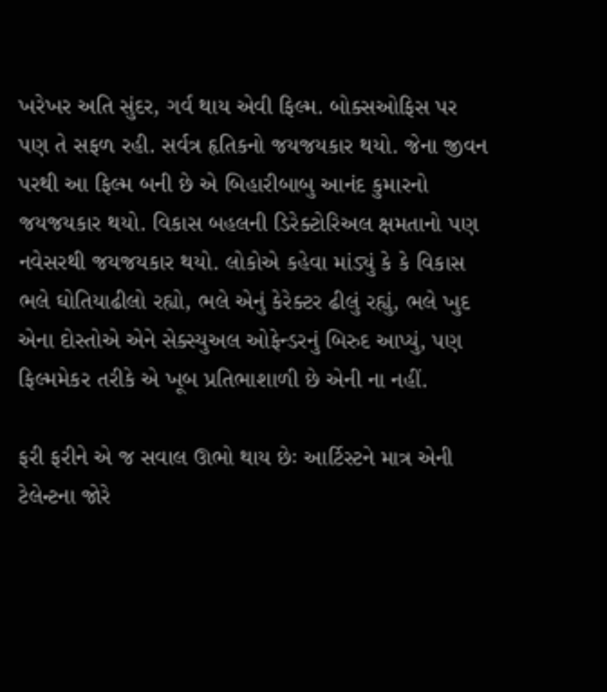ખરેખર અતિ સુંદર, ગર્વ થાય એવી ફિલ્મ. બોક્સઓફિસ પર પણ તે સફળ રહી. સર્વત્ર હૃતિકનો જયજયકાર થયો. જેના જીવન પરથી આ ફિલ્મ બની છે એ બિહારીબાબુ આનંદ કુમારનો જયજયકાર થયો. વિકાસ બહલની ડિરેક્ટોરિઅલ ક્ષમતાનો પણ નવેસરથી જયજયકાર થયો. લોકોએ કહેવા માંડ્યું કે કે વિકાસ ભલે ઘોતિયાઢીલો રહ્યો, ભલે એનું કેરેક્ટર ઢીલું રહ્યું, ભલે ખુદ એના દોસ્તોએ એને સેક્સ્યુઅલ ઓફેન્ડરનું બિરુદ આપ્યું, પણ ફિલ્મમેકર તરીકે એ ખૂબ પ્રતિભાશાળી છે એની ના નહીં.

ફરી ફરીને એ જ સવાલ ઊભો થાય છેઃ આર્ટિસ્ટને માત્ર એની ટેલેન્ટના જોરે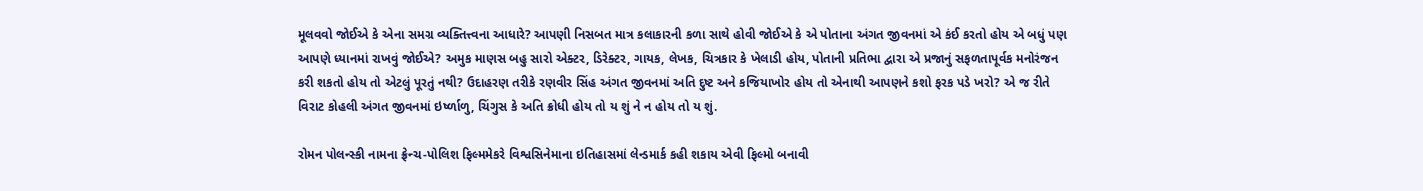મૂલવવો જોઈએ કે એના સમગ્ર વ્યક્તિત્ત્વના આધારે? આપણી નિસબત માત્ર કલાકારની કળા સાથે હોવી જોઈએ કે એ પોતાના અંગત જીવનમાં એ કંઈ કરતો હોય એ બધું પણ આપણે ધ્યાનમાં રાખવું જોઈએ? અમુક માણસ બહુ સારો એક્ટર, ડિરેક્ટર, ગાયક, લેખક, ચિત્રકાર કે ખેલાડી હોય, પોતાની પ્રતિભા દ્વારા એ પ્રજાનું સફળતાપૂર્વક મનોરંજન કરી શકતો હોય તો એટલું પૂરતું નથી? ઉદાહરણ તરીકે રણવીર સિંહ અંગત જીવનમાં અતિ દુષ્ટ અને કજિયાખોર હોય તો એનાથી આપણને કશો ફરક પડે ખરો? એ જ રીતે વિરાટ કોહલી અંગત જીવનમાં ઇર્ષ્ળાળુ, ચિંગુસ કે અતિ ક્રોધી હોય તો ય શું ને ન હોય તો ય શું.

રોમન પોલન્સ્કી નામના ફ્રેન્ચ-પોલિશ ફિલ્મમેકરે વિશ્વસિનેમાના ઇતિહાસમાં લેન્ડમાર્ક કહી શકાય એવી ફિલ્મો બનાવી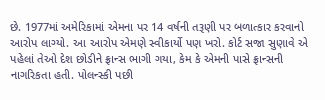છે. 1977માં અમેરિકામાં એમના પર 14 વર્ષની તરૂણી પર બળાત્કાર કરવાનો આરોપ લાગ્યો. આ આરોપ એમણે સ્વીકાર્યો પણ ખરો. કોર્ટ સજા સુણાવે એ પહેલાં તેઓ દેશ છોડીને ફ્રાન્સ ભાગી ગયા, કેમ કે એમની પાસે ફ્રાન્સની નાગરિકતા હતી. પોલન્સ્કી પછી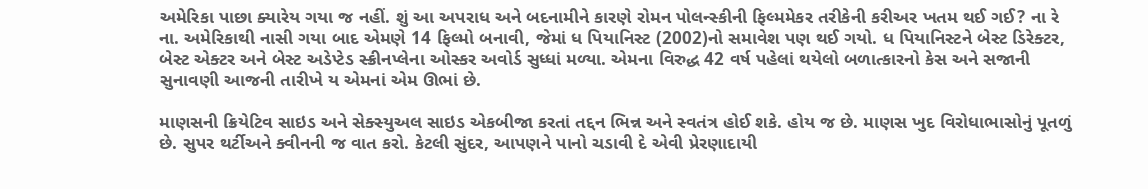અમેરિકા પાછા ક્યારેય ગયા જ નહીં. શું આ અપરાધ અને બદનામીને કારણે રોમન પોલન્સ્કીની ફિલ્મમેકર તરીકેની કરીઅર ખતમ થઈ ગઈ? ના રે ના. અમેરિકાથી નાસી ગયા બાદ એમણે 14 ફિલ્મો બનાવી, જેમાં ધ પિયાનિસ્ટ (2002)નો સમાવેશ પણ થઈ ગયો. ધ પિયાનિસ્ટને બેસ્ટ ડિરેક્ટર, બેસ્ટ એક્ટર અને બેસ્ટ અડેપ્ટેડ સ્ક્રીનપ્લેના ઓસ્કર અવોર્ડ સુધ્ધાં મળ્યા. એમના વિરુદ્ધ 42 વર્ષ પહેલાં થયેલો બળાત્કારનો કેસ અને સજાની સુનાવણી આજની તારીખે ય એમનાં એમ ઊભાં છે.

માણસની ક્રિયેટિવ સાઇડ અને સેક્સ્યુઅલ સાઇડ એકબીજા કરતાં તદ્દન ભિન્ન અને સ્વતંત્ર હોઈ શકે. હોય જ છે. માણસ ખુદ વિરોધાભાસોનું પૂતળું છે. સુપર થર્ટીઅને ક્વીનની જ વાત કરો. કેટલી સુંદર, આપણને પાનો ચડાવી દે એવી પ્રેરણાદાયી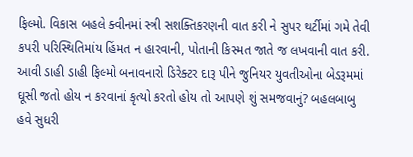ફિલ્મો. વિકાસ બહલે ક્વીનમાં સ્ત્રી સશક્તિકરણની વાત કરી ને સુપર થર્ટીમાં ગમે તેવી કપરી પરિસ્થિતિમાંય હિંમત ન હારવાની, પોતાની કિસ્મત જાતે જ લખવાની વાત કરી. આવી ડાહી ડાહી ફિલ્મો બનાવનારો ડિરેક્ટર દારૂ પીને જુનિયર યુવતીઓના બેડરૂમમાં ઘૂસી જતો હોય ન કરવાનાં કૃત્યો કરતો હોય તો આપણે શું સમજવાનું? બહલબાબુ હવે સુધરી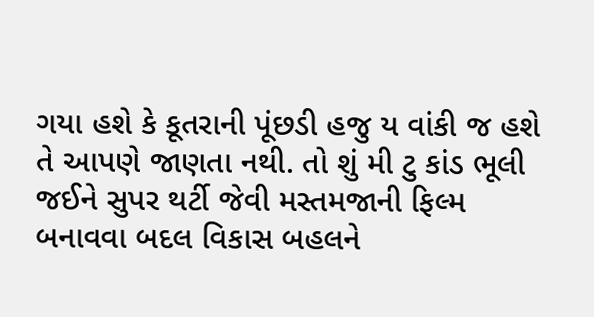ગયા હશે કે કૂતરાની પૂંછડી હજુ ય વાંકી જ હશે તે આપણે જાણતા નથી. તો શું મી ટુ કાંડ ભૂલી જઈને સુપર થર્ટી જેવી મસ્તમજાની ફિલ્મ બનાવવા બદલ વિકાસ બહલને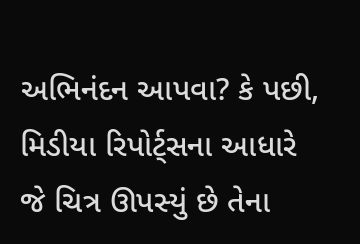અભિનંદન આપવા? કે પછી, મિડીયા રિપોર્ટ્સના આધારે જે ચિત્ર ઊપસ્યું છે તેના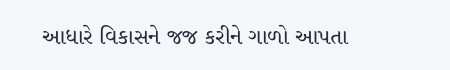આધારે વિકાસને જજ કરીને ગાળો આપતા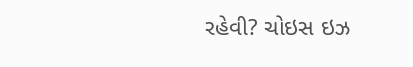રહેવી? ચોઇસ ઇઝ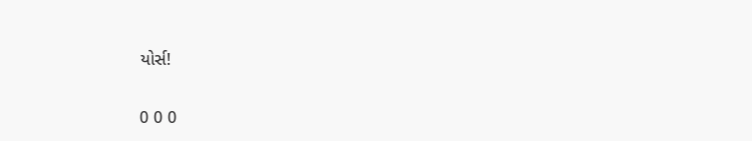યોર્સ!


0 0 0